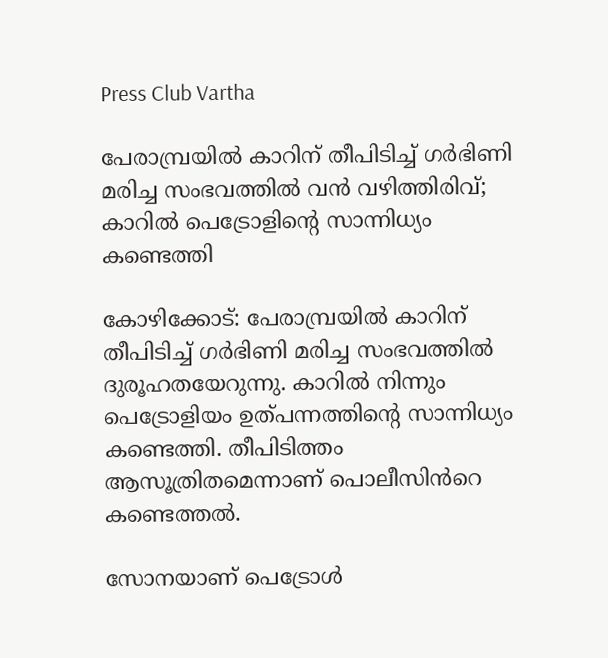Press Club Vartha

പേരാമ്പ്രയിൽ കാറിന് തീപിടിച്ച് ഗർഭിണി മരിച്ച സംഭവത്തിൽ വൻ വഴിത്തിരിവ്; കാറിൽ പെട്രോളിന്‍റെ സാന്നിധ‍്യം കണ്ടെത്തി

കോഴിക്കോട്: പേരാമ്പ്രയിൽ കാറിന് തീപിടിച്ച് ഗർഭിണി മരിച്ച സംഭവത്തിൽ ദുരൂഹതയേറുന്നു. കാറിൽ നിന്നും പെട്രോളിയം ഉത്പന്നത്തിന്‍റെ സാന്നിധ‍്യം കണ്ടെത്തി. തീപിടിത്തം ആസൂത്രിതമെന്നാണ് പൊലീസിൻറെ കണ്ടെത്തൽ.

സോനയാണ് പെട്രോള്‍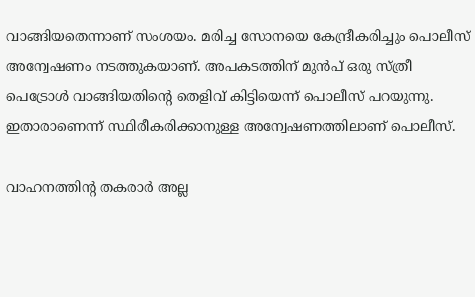വാങ്ങിയതെന്നാണ് സംശയം. മരിച്ച സോനയെ കേന്ദ്രീകരിച്ചും പൊലീസ് അന്വേഷണം നടത്തുകയാണ്. അപകടത്തിന് മുൻപ് ഒരു സ്ത്രീ പെട്രോൾ വാങ്ങിയതിന്‍റെ തെളിവ് കിട്ടിയെന്ന് പൊലീസ് പറയുന്നു. ഇതാരാണെന്ന് സ്ഥിരീകരിക്കാനുള്ള അന്വേഷണത്തിലാണ് പൊലീസ്.

വാഹനത്തിൻ്റ തകരാർ അല്ല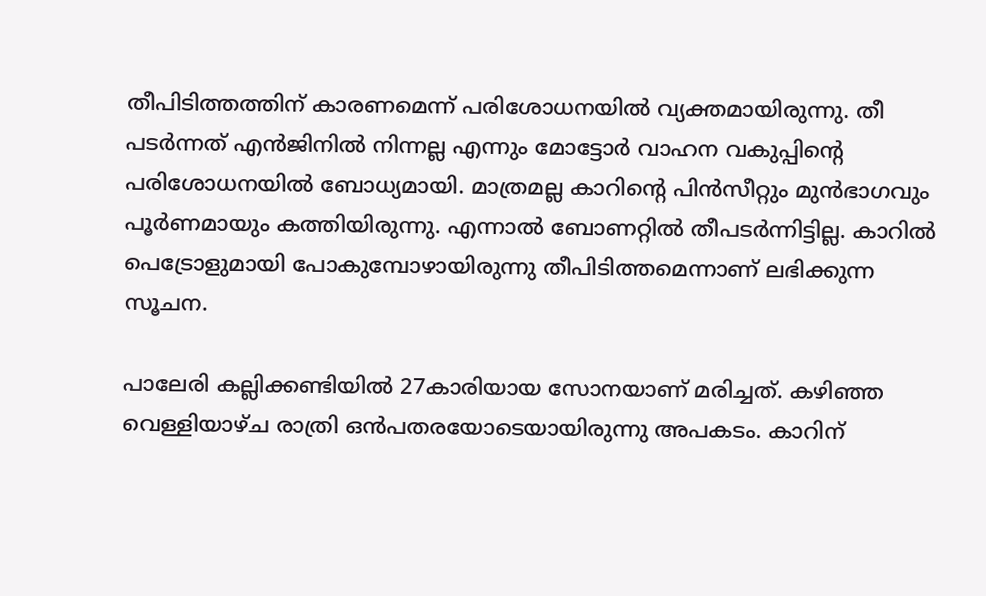തീപിടിത്തത്തിന് കാരണമെന്ന് പരിശോധനയിൽ വ്യക്തമായിരുന്നു. തീ പടർന്നത് എൻജിനിൽ നിന്നല്ല എന്നും മോട്ടോർ വാഹന വകുപ്പിൻ്റെ പരിശോധനയിൽ ബോധ്യമായി. മാത്രമല്ല കാറിന്റെ പിന്‍സീറ്റും മുന്‍ഭാഗവും പൂര്‍ണമായും കത്തിയിരുന്നു. എന്നാല്‍ ബോണറ്റില്‍ തീപടര്‍ന്നിട്ടില്ല. കാറിൽ പെട്രോളുമായി പോകുമ്പോഴായിരുന്നു തീപിടിത്തമെന്നാണ് ലഭിക്കുന്ന സൂചന.

പാലേരി കല്ലിക്കണ്ടിയില്‍ 27കാരിയായ സോനയാണ് മരിച്ചത്. കഴിഞ്ഞ വെള്ളിയാഴ്ച രാത്രി ഒൻപതരയോടെയായിരുന്നു അപകടം. കാറിന്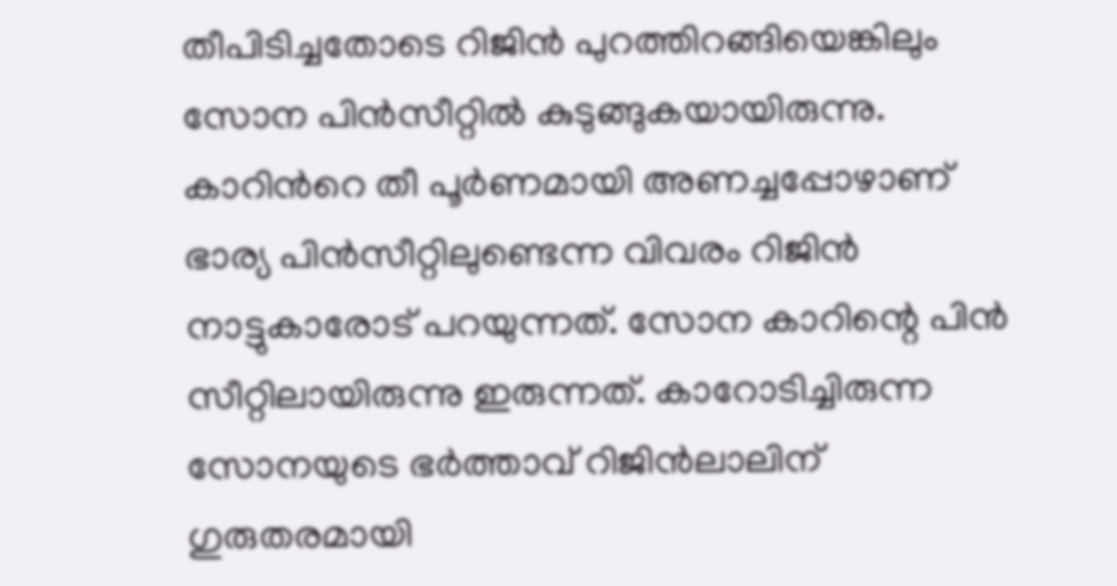തീപിടിച്ചതോടെ റിജിൻ പുറത്തിറങ്ങിയെങ്കിലും സോന പിൻസീറ്റിൽ കുടുങ്ങുകയായിരുന്നു. കാറിന്‍റെ തീ പൂർണമായി അണച്ചപ്പോഴാണ് ഭാര്യ പിൻസീറ്റിലുണ്ടെന്ന വിവരം റിജിൻ നാട്ടുകാരോട് പറയുന്നത്. സോന കാറിന്റെ പിൻ സീറ്റിലായിരുന്നു ഇരുന്നത്. കാറോടിച്ചിരുന്ന സോനയുടെ ഭർത്താവ് റിജിൻലാലിന് ഗുരുതരമായി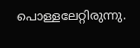പൊള്ളലേറ്റിരുന്നു.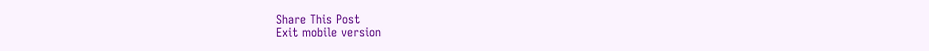Share This Post
Exit mobile version